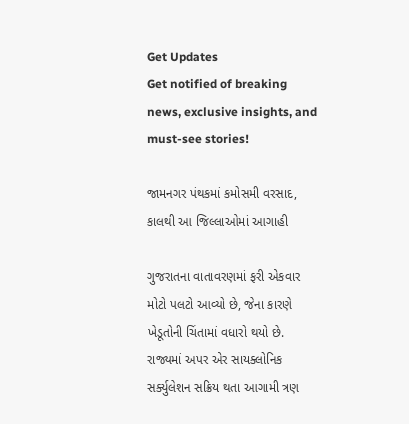Get Updates
Get notified of breaking news, exclusive insights, and must-see stories!

જામનગર પંથકમાં કમોસમી વરસાદ, કાલથી આ જિલ્લાઓમાં આગાહી

ગુજરાતના વાતાવરણમાં ફરી એકવાર મોટો પલટો આવ્યો છે, જેના કારણે ખેડૂતોની ચિંતામાં વધારો થયો છે. રાજ્યમાં અપર એર સાયક્લોનિક સર્ક્યુલેશન સક્રિય થતા આગામી ત્રણ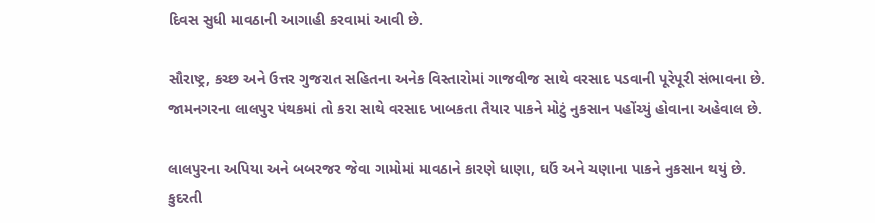દિવસ સુધી માવઠાની આગાહી કરવામાં આવી છે.

સૌરાષ્ટ્ર, કચ્છ અને ઉત્તર ગુજરાત સહિતના અનેક વિસ્તારોમાં ગાજવીજ સાથે વરસાદ પડવાની પૂરેપૂરી સંભાવના છે. જામનગરના લાલપુર પંથકમાં તો કરા સાથે વરસાદ ખાબકતા તૈયાર પાકને મોટું નુકસાન પહોંચ્યું હોવાના અહેવાલ છે.

લાલપુરના અપિયા અને બબરજર જેવા ગામોમાં માવઠાને કારણે ધાણા, ઘઉં અને ચણાના પાકને નુકસાન થયું છે. કુદરતી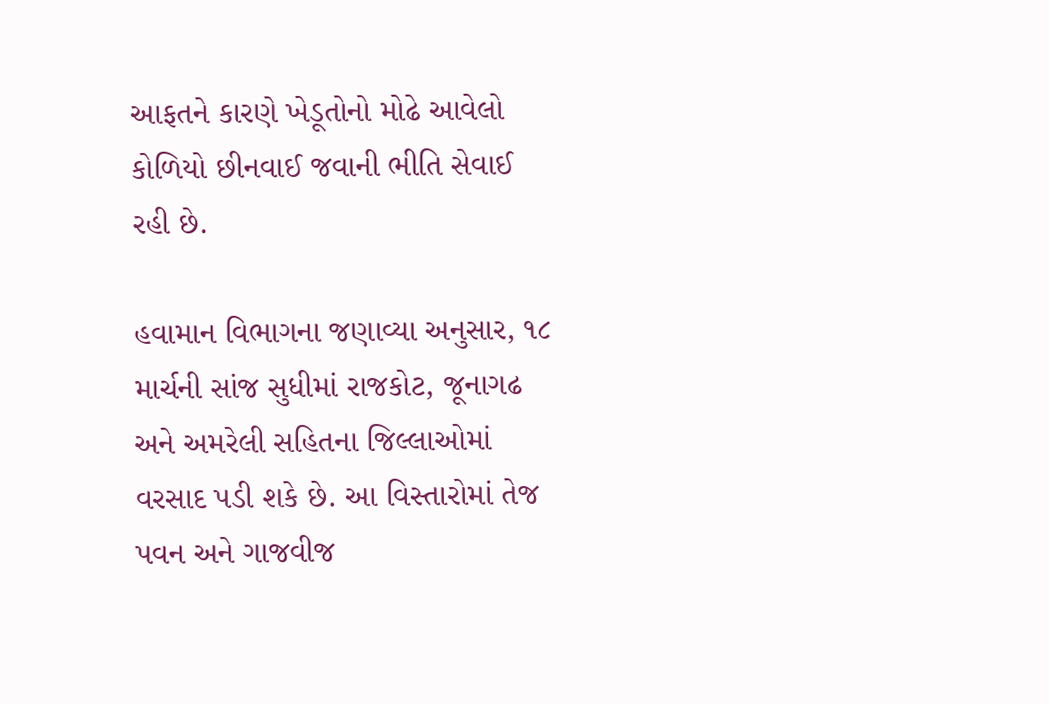આફતને કારણે ખેડૂતોનો મોઢે આવેલો કોળિયો છીનવાઈ જવાની ભીતિ સેવાઈ રહી છે.

હવામાન વિભાગના જણાવ્યા અનુસાર, ૧૮ માર્ચની સાંજ સુધીમાં રાજકોટ, જૂનાગઢ અને અમરેલી સહિતના જિલ્લાઓમાં વરસાદ પડી શકે છે. આ વિસ્તારોમાં તેજ પવન અને ગાજવીજ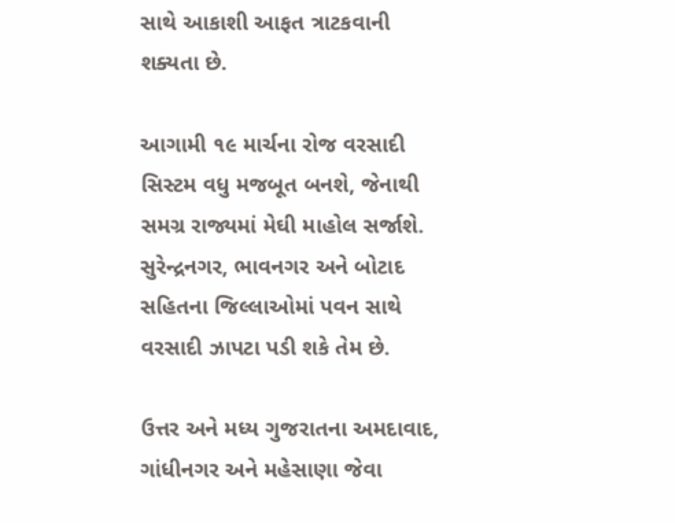સાથે આકાશી આફત ત્રાટકવાની શક્યતા છે.

આગામી ૧૯ માર્ચના રોજ વરસાદી સિસ્ટમ વધુ મજબૂત બનશે, જેનાથી સમગ્ર રાજ્યમાં મેઘી માહોલ સર્જાશે. સુરેન્દ્રનગર, ભાવનગર અને બોટાદ સહિતના જિલ્લાઓમાં પવન સાથે વરસાદી ઝાપટા પડી શકે તેમ છે.

ઉત્તર અને મધ્ય ગુજરાતના અમદાવાદ, ગાંધીનગર અને મહેસાણા જેવા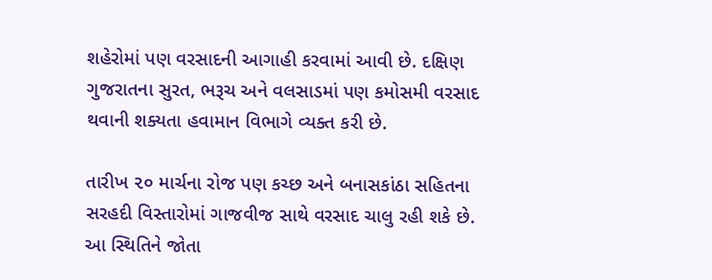શહેરોમાં પણ વરસાદની આગાહી કરવામાં આવી છે. દક્ષિણ ગુજરાતના સુરત, ભરૂચ અને વલસાડમાં પણ કમોસમી વરસાદ થવાની શક્યતા હવામાન વિભાગે વ્યક્ત કરી છે.

તારીખ ૨૦ માર્ચના રોજ પણ કચ્છ અને બનાસકાંઠા સહિતના સરહદી વિસ્તારોમાં ગાજવીજ સાથે વરસાદ ચાલુ રહી શકે છે. આ સ્થિતિને જોતા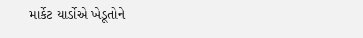માર્કેટ યાર્ડોએ ખેડૂતોને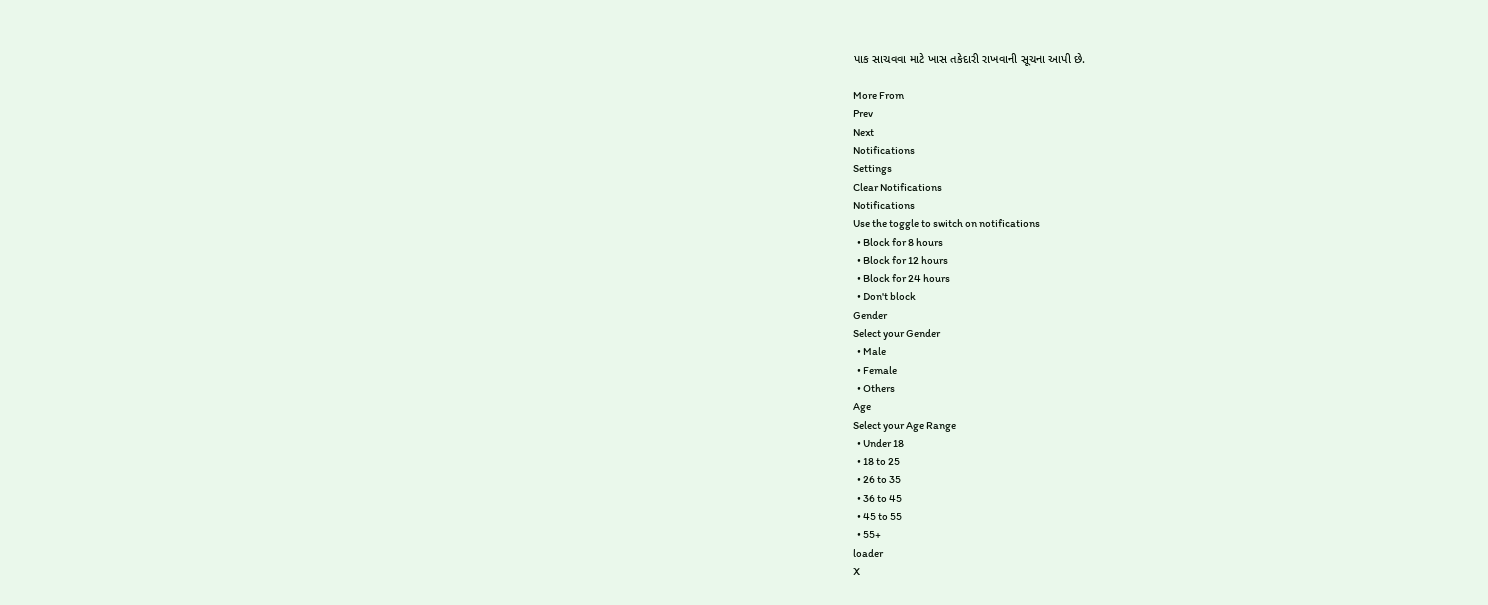પાક સાચવવા માટે ખાસ તકેદારી રાખવાની સૂચના આપી છે.

More From
Prev
Next
Notifications
Settings
Clear Notifications
Notifications
Use the toggle to switch on notifications
  • Block for 8 hours
  • Block for 12 hours
  • Block for 24 hours
  • Don't block
Gender
Select your Gender
  • Male
  • Female
  • Others
Age
Select your Age Range
  • Under 18
  • 18 to 25
  • 26 to 35
  • 36 to 45
  • 45 to 55
  • 55+
loader
X